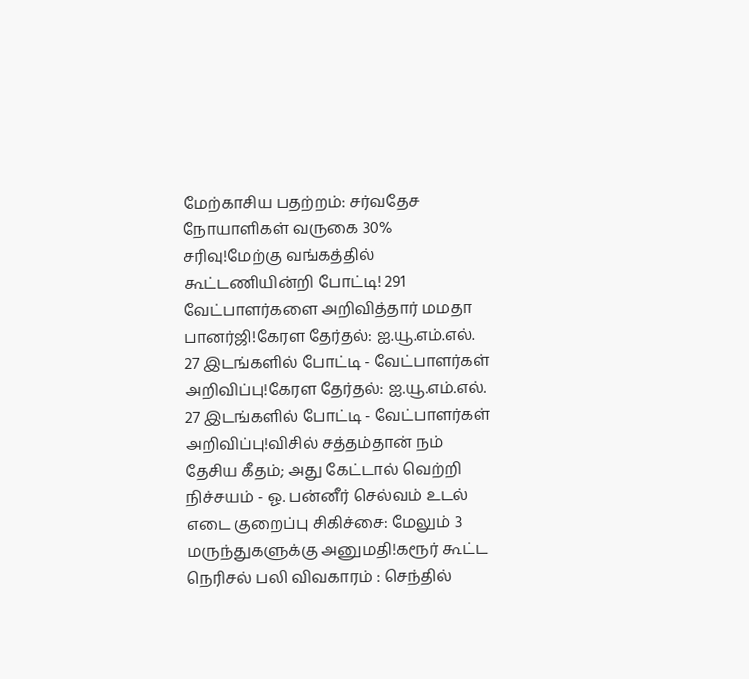மேற்காசிய பதற்றம்: சர்வதேச நோயாளிகள் வருகை 30% சரிவு!மேற்கு வங்கத்தில் கூட்டணியின்றி போட்டி! 291 வேட்பாளர்களை அறிவித்தார் மமதா பானர்ஜி!கேரள தேர்தல்: ஐ.யூ.எம்.எல். 27 இடங்களில் போட்டி - வேட்பாளர்கள் அறிவிப்பு!கேரள தேர்தல்: ஐ.யூ.எம்.எல். 27 இடங்களில் போட்டி - வேட்பாளர்கள் அறிவிப்பு!விசில் சத்தம்தான் நம் தேசிய கீதம்; அது கேட்டால் வெற்றி நிச்சயம் - ஓ. பன்னீர் செல்வம் உடல் எடை குறைப்பு சிகிச்சை: மேலும் 3 மருந்துகளுக்கு அனுமதி!கரூர் கூட்ட நெரிசல் பலி விவகாரம் : செந்தில்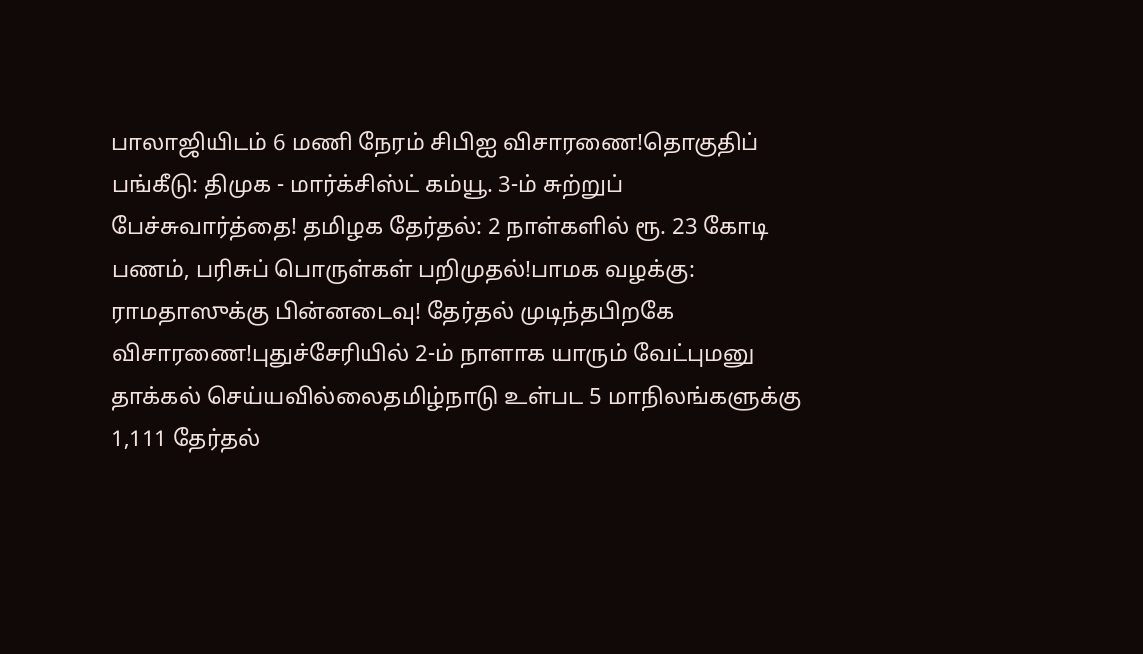பாலாஜியிடம் 6 மணி நேரம் சிபிஐ விசாரணை!தொகுதிப் பங்கீடு: திமுக - மார்க்சிஸ்ட் கம்யூ. 3-ம் சுற்றுப் பேச்சுவார்த்தை! தமிழக தேர்தல்: 2 நாள்களில் ரூ. 23 கோடி பணம், பரிசுப் பொருள்கள் பறிமுதல்!பாமக வழக்கு: ராமதாஸுக்கு பின்னடைவு! தேர்தல் முடிந்தபிறகே விசாரணை!புதுச்சேரியில் 2-ம் நாளாக யாரும் வேட்புமனு தாக்கல் செய்யவில்லைதமிழ்நாடு உள்பட 5 மாநிலங்களுக்கு 1,111 தேர்தல்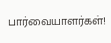பார்வையாளர்கள்!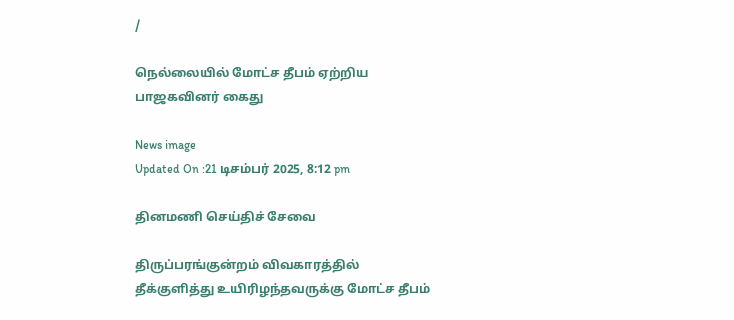/

நெல்லையில் மோட்ச தீபம் ஏற்றிய பாஜகவினர் கைது

News image
Updated On :21 டிசம்பர் 2025, 8:12 pm

தினமணி செய்திச் சேவை

திருப்பரங்குன்றம் விவகாரத்தில் தீக்குளித்து உயிரிழந்தவருக்கு மோட்ச தீபம்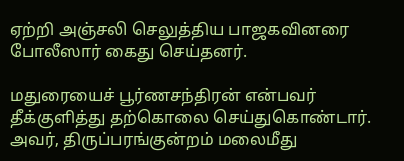ஏற்றி அஞ்சலி செலுத்திய பாஜகவினரை போலீஸார் கைது செய்தனர்.

மதுரையைச் பூர்ணசந்திரன் என்பவர் தீக்குளித்து தற்கொலை செய்துகொண்டார். அவர், திருப்பரங்குன்றம் மலைமீது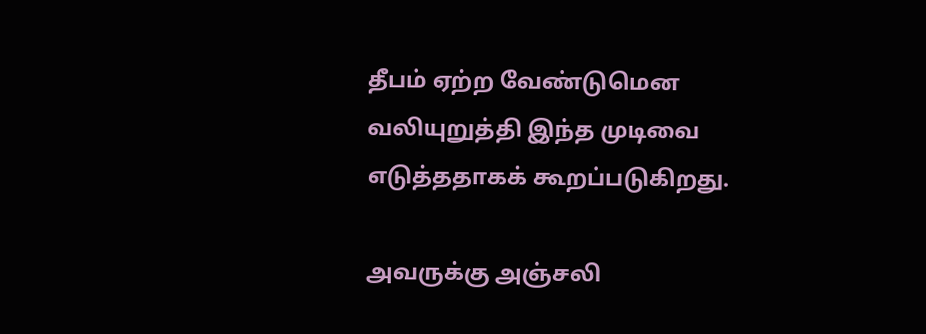தீபம் ஏற்ற வேண்டுமென வலியுறுத்தி இந்த முடிவை எடுத்ததாகக் கூறப்படுகிறது.

அவருக்கு அஞ்சலி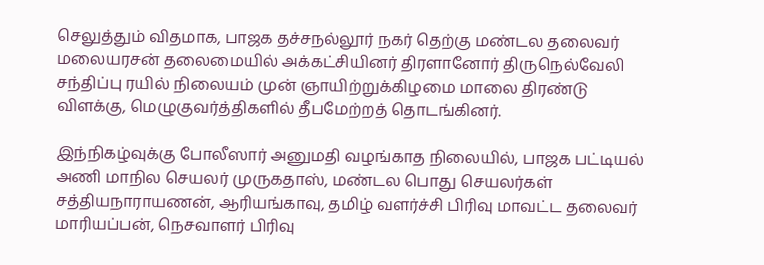செலுத்தும் விதமாக, பாஜக தச்சநல்லூர் நகர் தெற்கு மண்டல தலைவர் மலையரசன் தலைமையில் அக்கட்சியினர் திரளானோர் திருநெல்வேலி சந்திப்பு ரயில் நிலையம் முன் ஞாயிற்றுக்கிழமை மாலை திரண்டு விளக்கு, மெழுகுவர்த்திகளில் தீபமேற்றத் தொடங்கினர்.

இந்நிகழ்வுக்கு போலீஸார் அனுமதி வழங்காத நிலையில், பாஜக பட்டியல் அணி மாநில செயலர் முருகதாஸ், மண்டல பொது செயலர்கள் சத்தியநாராயணன், ஆரியங்காவு, தமிழ் வளர்ச்சி பிரிவு மாவட்ட தலைவர் மாரியப்பன், நெசவாளர் பிரிவு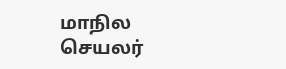மாநில செயலர்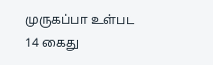முருகப்பா உள்பட 14 கைது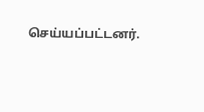செய்யப்பட்டனர்.